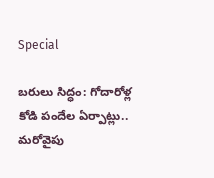Special

బరులు సిద్ధం: గోదారోళ్ల కోడి పందేల ఏర్పాట్లు.. మరోవైపు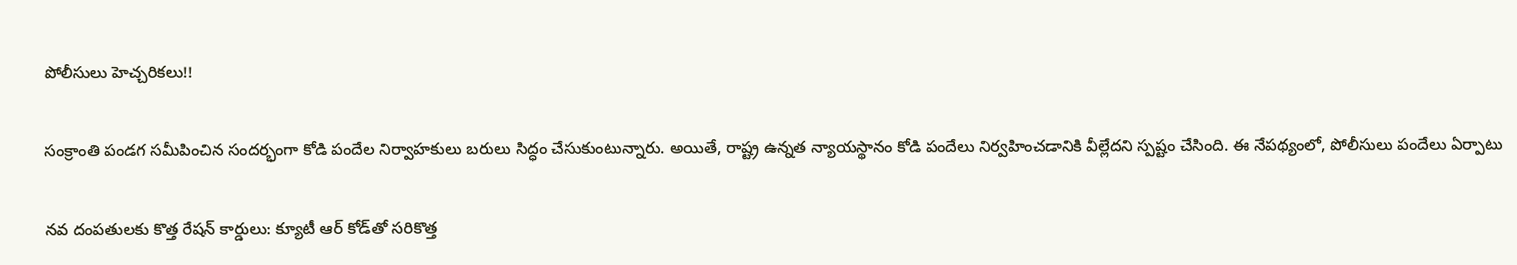పోలీసులు హెచ్చరికలు!!

సంక్రాంతి పండగ సమీపించిన సందర్భంగా కోడి పందేల నిర్వాహకులు బరులు సిద్ధం చేసుకుంటున్నారు. అయితే, రాష్ట్ర ఉన్నత న్యాయస్థానం కోడి పందేలు నిర్వహించడానికి వీల్లేదని స్పష్టం చేసింది. ఈ నేపథ్యంలో, పోలీసులు పందేలు ఏర్పాటు

నవ దంపతులకు కొత్త రేషన్‌ కార్డులు: క్యూటీ ఆర్‌ కోడ్‌తో సరికొత్త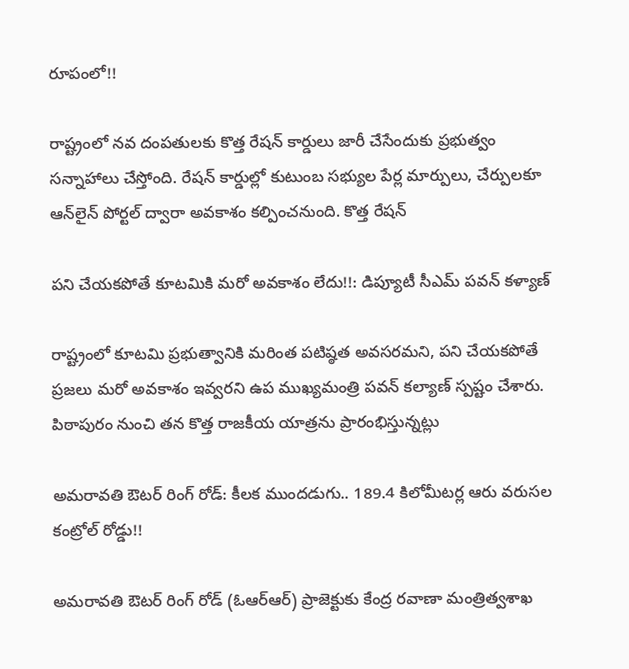రూపంలో!!

రాష్ట్రంలో నవ దంపతులకు కొత్త రేషన్‌ కార్డులు జారీ చేసేందుకు ప్రభుత్వం సన్నాహాలు చేస్తోంది. రేషన్‌ కార్డుల్లో కుటుంబ సభ్యుల పేర్ల మార్పులు, చేర్పులకూ ఆన్‌లైన్‌ పోర్టల్‌ ద్వారా అవకాశం కల్పించనుంది. కొత్త రేషన్‌

పని చేయకపోతే కూటమికి మరో అవకాశం లేదు!!: డిప్యూటీ సీఎమ్ పవన్ కళ్యాణ్

రాష్ట్రంలో కూటమి ప్రభుత్వానికి మరింత పటిష్ఠత అవసరమని, పని చేయకపోతే ప్రజలు మరో అవకాశం ఇవ్వరని ఉప ముఖ్యమంత్రి పవన్‌ కల్యాణ్‌ స్పష్టం చేశారు. పిఠాపురం నుంచి తన కొత్త రాజకీయ యాత్రను ప్రారంభిస్తున్నట్లు

అమరావతి ఔటర్‌ రింగ్‌ రోడ్‌: కీలక ముందడుగు.. 189.4 కిలోమీటర్ల ఆరు వరుసల కంట్రోల్‌ రోడ్డు!!

అమరావతి ఔటర్‌ రింగ్‌ రోడ్‌ (ఓఆర్‌ఆర్‌) ప్రాజెక్టుకు కేంద్ర రవాణా మంత్రిత్వశాఖ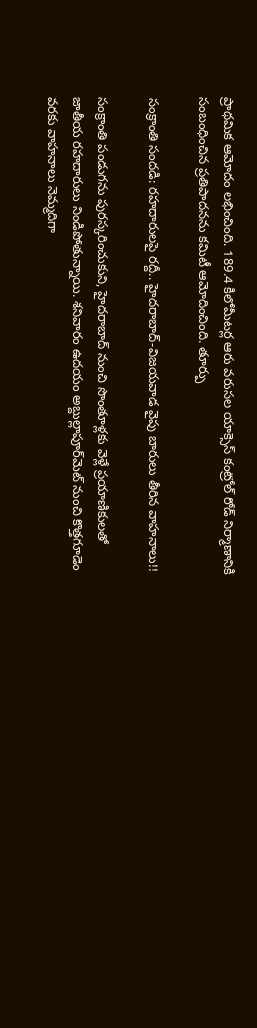ప్రాథమిక ఆమోదం లభించింది. 189.4 కిలోమీటర్ల ఆరు వరుసల యాక్సెస్‌ కంట్రోల్‌ రోడ్‌ నిర్మాణానికి సంబంధించిన ప్రతిపాదనను కమిటీ ఆమోదించింది. తూర్పు

సంక్రాంతి సందడి: రహదారులపై రద్దీ.. హైదరాబాద్-విజయవాడ వైపు బారులు తీరిన వాహనాలు!!

సంక్రాంతి పండుగను పురస్కరించుకుని, హైదరాబాద్‌ నుంచి సొంతూళ్లకు వెళ్లే ప్రయాణికులతో జాతీయ రహదారులు నిండిపోతున్నాయి. శనివారం ఉదయం అబ్దుల్లాపూర్‌మెట్‌ నుంచి కొత్తగూడెం వరకు వాహనాలు నెమ్మదిగా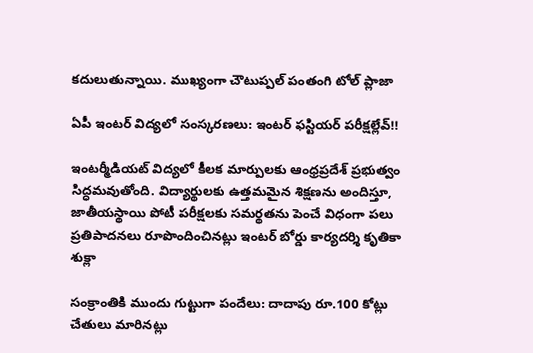కదులుతున్నాయి. ముఖ్యంగా చౌటుప్పల్‌ పంతంగి టోల్‌ ప్లాజా

ఏపీ ఇంటర్‌ విద్యలో సంస్కరణలు: ఇంటర్ ఫస్టియర్ పరీక్షల్లేవ్!!

ఇంటర్మీడియట్‌ విద్యలో కీలక మార్పులకు ఆంధ్రప్రదేశ్ ప్రభుత్వం సిద్ధమవుతోంది. విద్యార్థులకు ఉత్తమమైన శిక్షణను అందిస్తూ, జాతీయస్థాయి పోటీ పరీక్షలకు సమర్థతను పెంచే విధంగా పలు ప్రతిపాదనలు రూపొందించినట్లు ఇంటర్‌ బోర్డు కార్యదర్శి కృతికా శుక్లా

సంక్రాంతికి ముందు గుట్టుగా పందేలు: దాదాపు రూ.100 కోట్లు చేతులు మారినట్లు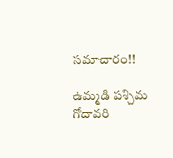సమాచారం!!

ఉమ్మడి పశ్చిమ గోదావరి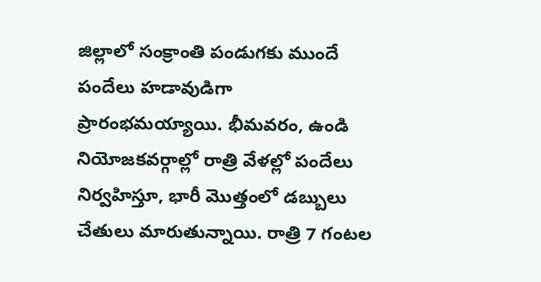జిల్లాలో సంక్రాంతి పండుగకు ముందే పందేలు హడావుడిగా ప్రారంభమయ్యాయి. భీమవరం, ఉండి నియోజకవర్గాల్లో రాత్రి వేళల్లో పందేలు నిర్వహిస్తూ, భారీ మొత్తంలో డబ్బులు చేతులు మారుతున్నాయి. రాత్రి 7 గంటల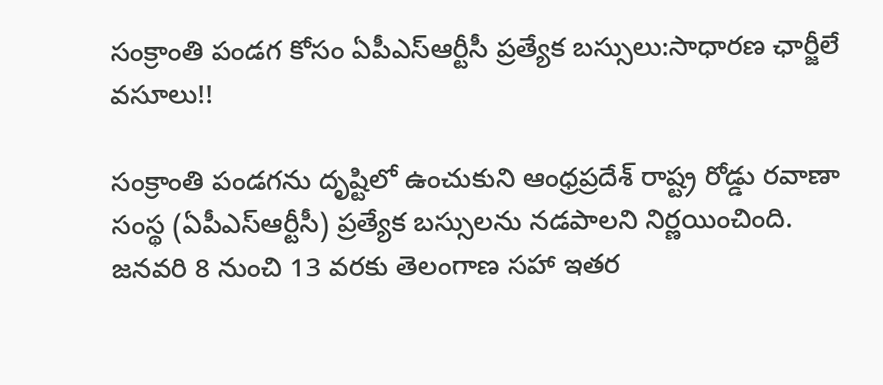సంక్రాంతి పండగ కోసం ఏపీఎస్‌ఆర్టీసీ ప్రత్యేక బస్సులు:సాధారణ ఛార్జీలే వసూలు!!

సంక్రాంతి పండగను దృష్టిలో ఉంచుకుని ఆంధ్రప్రదేశ్‌ రాష్ట్ర రోడ్డు రవాణా సంస్థ (ఏపీఎస్‌ఆర్టీసీ) ప్రత్యేక బస్సులను నడపాలని నిర్ణయించింది. జనవరి 8 నుంచి 13 వరకు తెలంగాణ సహా ఇతర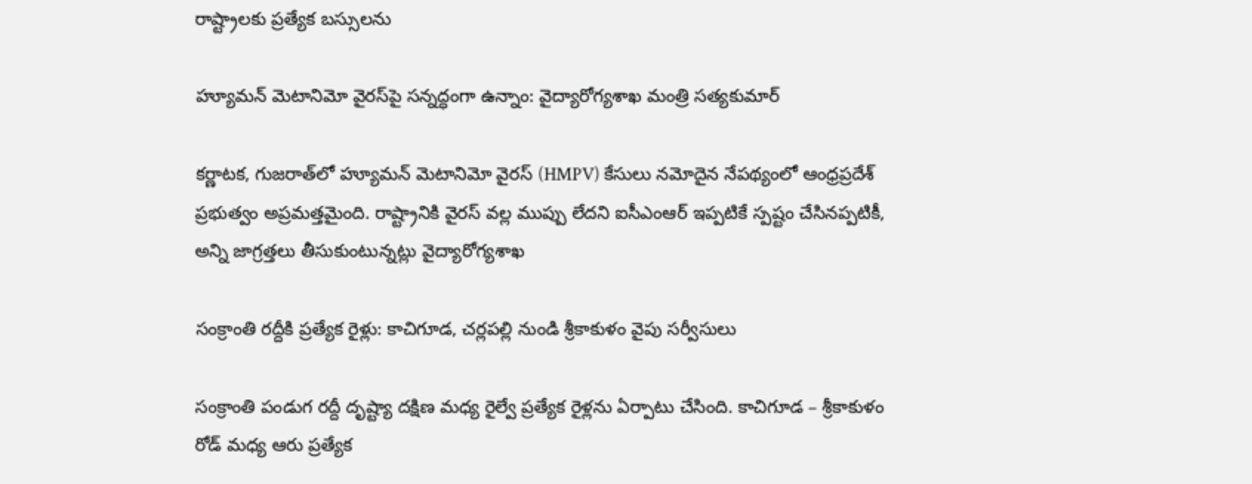రాష్ట్రాలకు ప్రత్యేక బస్సులను

హ్యూమన్ మెటానిమో వైరస్‌పై సన్నద్ధంగా ఉన్నాం: వైద్యారోగ్యశాఖ మంత్రి సత్యకుమార్‌

కర్ణాటక, గుజరాత్‌లో హ్యూమన్ మెటానిమో వైరస్‌ (HMPV) కేసులు నమోదైన నేపథ్యంలో ఆంధ్రప్రదేశ్ ప్రభుత్వం అప్రమత్తమైంది. రాష్ట్రానికి వైరస్ వల్ల ముప్పు లేదని ఐసీఎంఆర్‌ ఇప్పటికే స్పష్టం చేసినప్పటికీ, అన్ని జాగ్రత్తలు తీసుకుంటున్నట్లు వైద్యారోగ్యశాఖ

సంక్రాంతి రద్దీకి ప్రత్యేక రైళ్లు: కాచిగూడ, చర్లపల్లి నుండి శ్రీకాకుళం వైపు సర్వీసులు

సంక్రాంతి పండుగ రద్దీ దృష్ట్యా దక్షిణ మధ్య రైల్వే ప్రత్యేక రైళ్లను ఏర్పాటు చేసింది. కాచిగూడ – శ్రీకాకుళం రోడ్‌ మధ్య ఆరు ప్రత్యేక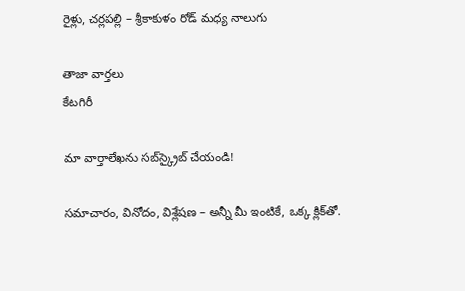రైళ్లు, చర్లపల్లి – శ్రీకాకుళం రోడ్‌ మధ్య నాలుగు

తాజా వార్తలు
కేటగిరీ

మా వార్తాలేఖను సబ్‌స్క్రైబ్ చేయండి!

సమాచారం, వినోదం, విశ్లేషణ – అన్నీ మీ ఇంటికే, ఒక్క క్లిక్‌తో.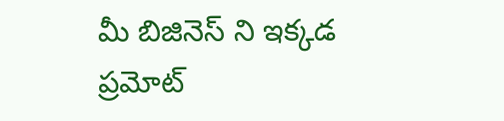మీ బిజినెస్ ని ఇక్కడ ప్రమోట్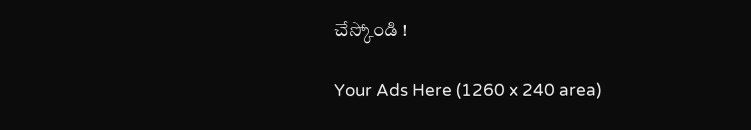చేస్కోండి !

Your Ads Here (1260 x 240 area)